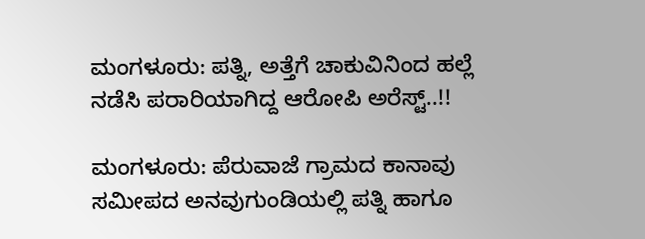ಮಂಗಳೂರು: ಪತ್ನಿ, ಅತ್ತೆಗೆ ಚಾಕುವಿನಿಂದ ಹಲ್ಲೆ ನಡೆಸಿ ಪರಾರಿಯಾಗಿದ್ದ ಆರೋಪಿ ಅರೆಸ್ಟ್..!!

ಮಂಗಳೂರು: ಪೆರುವಾಜೆ ಗ್ರಾಮದ ಕಾನಾವು ಸಮೀಪದ ಅನವುಗುಂಡಿಯಲ್ಲಿ ಪತ್ನಿ ಹಾಗೂ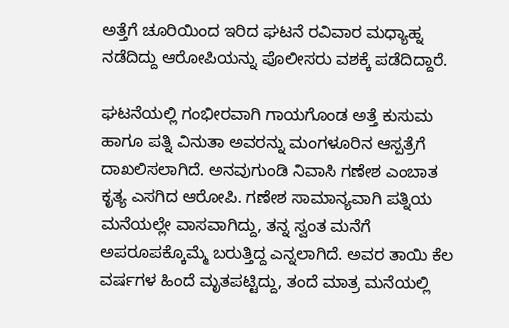ಅತ್ತೆಗೆ ಚೂರಿಯಿಂದ ಇರಿದ ಘಟನೆ ರವಿವಾರ ಮಧ್ಯಾಹ್ನ ನಡೆದಿದ್ದು ಆರೋಪಿಯನ್ನು ಪೊಲೀಸರು ವಶಕ್ಕೆ ಪಡೆದಿದ್ದಾರೆ.

ಘಟನೆಯಲ್ಲಿ ಗಂಭೀರವಾಗಿ ಗಾಯಗೊಂಡ ಅತ್ತೆ ಕುಸುಮ ಹಾಗೂ ಪತ್ನಿ ವಿನುತಾ ಅವರನ್ನು ಮಂಗಳೂರಿನ ಆಸ್ಪತ್ರೆಗೆ ದಾಖಲಿಸಲಾಗಿದೆ. ಅನವುಗುಂಡಿ ನಿವಾಸಿ ಗಣೇಶ ಎಂಬಾತ ಕೃತ್ಯ ಎಸಗಿದ ಆರೋಪಿ. ಗಣೇಶ ಸಾಮಾನ್ಯವಾಗಿ ಪತ್ನಿಯ ಮನೆಯಲ್ಲೇ ವಾಸವಾಗಿದ್ದು, ತನ್ನ ಸ್ವಂತ ಮನೆಗೆ ಅಪರೂಪಕ್ಕೊಮ್ಮೆ ಬರುತ್ತಿದ್ದ ಎನ್ನಲಾಗಿದೆ. ಅವರ ತಾಯಿ ಕೆಲ ವರ್ಷಗಳ ಹಿಂದೆ ಮೃತಪಟ್ಟಿದ್ದು, ತಂದೆ ಮಾತ್ರ ಮನೆಯಲ್ಲಿ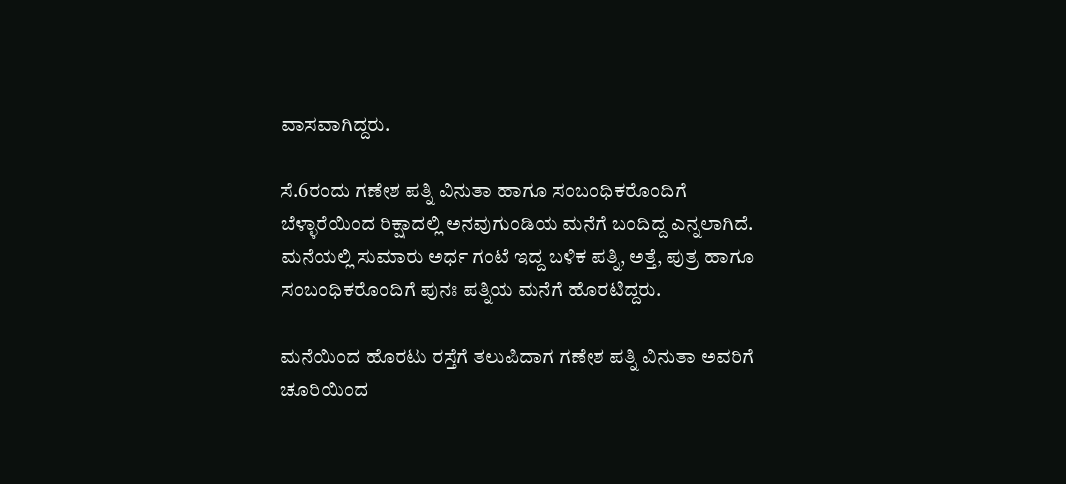ವಾಸವಾಗಿದ್ದರು.

ಸೆ.6ರಂದು ಗಣೇಶ ಪತ್ನಿ ವಿನುತಾ ಹಾಗೂ ಸಂಬಂಧಿಕರೊಂದಿಗೆ ಬೆಳ್ಳಾರೆಯಿಂದ ರಿಕ್ಷಾದಲ್ಲಿ ಅನವುಗುಂಡಿಯ ಮನೆಗೆ ಬಂದಿದ್ದ ಎನ್ನಲಾಗಿದೆ. ಮನೆಯಲ್ಲಿ ಸುಮಾರು ಅರ್ಧ ಗಂಟೆ ಇದ್ದ ಬಳಿಕ ಪತ್ನಿ, ಅತ್ತೆ, ಪುತ್ರ ಹಾಗೂ ಸಂಬಂಧಿಕರೊಂದಿಗೆ ಪುನಃ ಪತ್ನಿಯ ಮನೆಗೆ ಹೊರಟಿದ್ದರು.

ಮನೆಯಿಂದ ಹೊರಟು ರಸ್ತೆಗೆ ತಲುಪಿದಾಗ ಗಣೇಶ ಪತ್ನಿ ವಿನುತಾ ಅವರಿಗೆ ಚೂರಿಯಿಂದ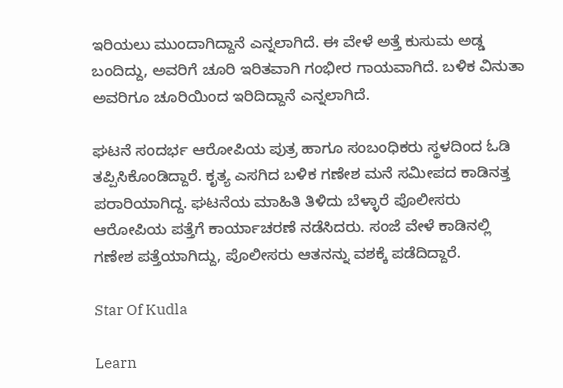ಇರಿಯಲು ಮುಂದಾಗಿದ್ದಾನೆ ಎನ್ನಲಾಗಿದೆ. ಈ ವೇಳೆ ಅತ್ತೆ ಕುಸುಮ ಅಡ್ಡ ಬಂದಿದ್ದು, ಅವರಿಗೆ ಚೂರಿ ಇರಿತವಾಗಿ ಗಂಭೀರ ಗಾಯವಾಗಿದೆ. ಬಳಿಕ ವಿನುತಾ ಅವರಿಗೂ ಚೂರಿಯಿಂದ ಇರಿದಿದ್ದಾನೆ ಎನ್ನಲಾಗಿದೆ.

ಘಟನೆ ಸಂದರ್ಭ ಆರೋಪಿಯ ಪುತ್ರ ಹಾಗೂ ಸಂಬಂಧಿಕರು ಸ್ಥಳದಿಂದ ಓಡಿ ತಪ್ಪಿಸಿಕೊಂಡಿದ್ದಾರೆ. ಕೃತ್ಯ ಎಸಗಿದ ಬಳಿಕ ಗಣೇಶ ಮನೆ ಸಮೀಪದ ಕಾಡಿನತ್ತ ಪರಾರಿಯಾಗಿದ್ದ. ಘಟನೆಯ ಮಾಹಿತಿ ತಿಳಿದು ಬೆಳ್ಳಾರೆ ಪೊಲೀಸರು ಆರೋಪಿಯ ಪತ್ತೆಗೆ ಕಾರ್ಯಾಚರಣೆ ನಡೆಸಿದರು. ಸಂಜೆ ವೇಳೆ ಕಾಡಿನಲ್ಲಿ ಗಣೇಶ ಪತ್ತೆಯಾಗಿದ್ದು, ಪೊಲೀಸರು ಆತನನ್ನು ವಶಕ್ಕೆ ಪಡೆದಿದ್ದಾರೆ.

Star Of Kudla

Learn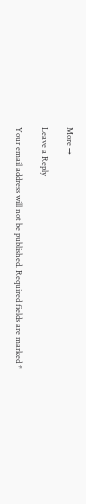More →

Leave a Reply

Your email address will not be published. Required fields are marked *